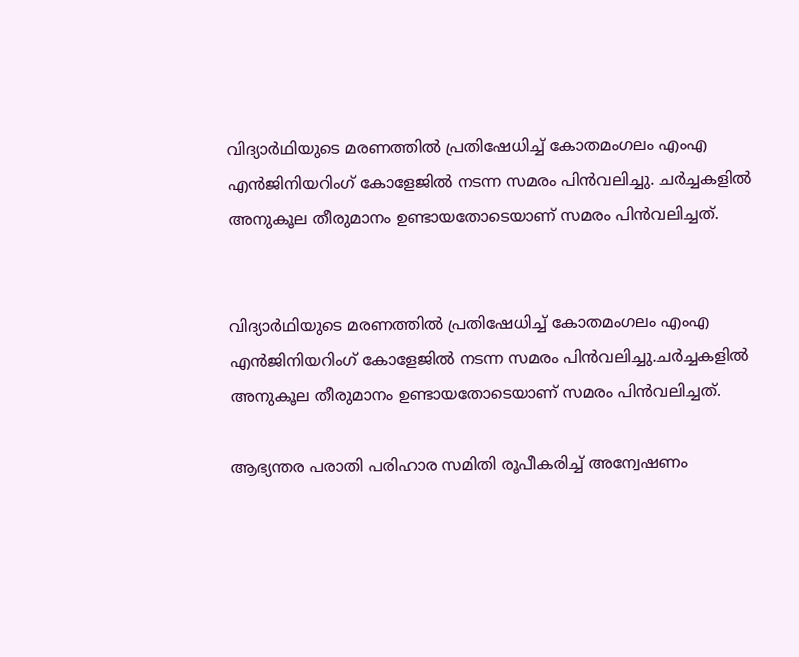വിദ്യാര്‍ഥിയുടെ മരണത്തില്‍ പ്രതിഷേധിച്ച്‌ കോതമംഗലം എംഎ എന്‍ജിനിയറിംഗ് കോളേജില്‍ നടന്ന സമരം പിന്‍വലിച്ചു. ചര്‍ച്ചകളില്‍ അനുകൂല തീരുമാനം ഉണ്ടായതോടെയാണ് സമരം പിന്‍വലിച്ചത്.


വിദ്യാര്‍ഥിയുടെ മരണത്തില്‍ പ്രതിഷേധിച്ച്‌ കോതമംഗലം എംഎ എന്‍ജിനിയറിംഗ് കോളേജില്‍ നടന്ന സമരം പിന്‍വലിച്ചു.ചര്‍ച്ചകളില്‍ അനുകൂല തീരുമാനം ഉണ്ടായതോടെയാണ് സമരം പിന്‍വലിച്ചത്.

ആഭ്യന്തര പരാതി പരിഹാര സമിതി രൂപീകരിച്ച്‌ അന്വേഷണം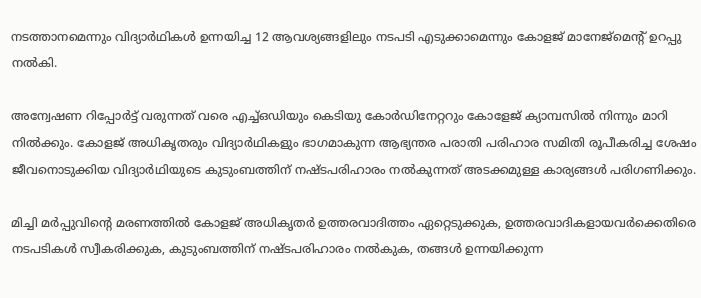നടത്താനമെന്നും വിദ്യാര്‍ഥികള്‍ ഉന്നയിച്ച 12 ആവശ്യങ്ങളിലും നടപടി എടുക്കാമെന്നും കോളജ് മാനേജ്‌മെന്‍റ് ഉറപ്പു നല്‍കി.

അന്വേഷണ റിപ്പോര്‍ട്ട് വരുന്നത് വരെ എച്ച്‌ഒഡിയും കെടിയു കോര്‍ഡിനേറ്ററും കോളേജ് ക്യാമ്പസില്‍ നിന്നും മാറി നില്‍ക്കും. കോളജ് അധികൃതരും വിദ്യാര്‍ഥികളും ഭാഗമാകുന്ന ആഭ്യന്തര പരാതി പരിഹാര സമിതി രൂപീകരിച്ച ശേഷം ജീവനൊടുക്കിയ വിദ്യാര്‍ഥിയുടെ കുടുംബത്തിന് നഷ്ടപരിഹാരം നല്‍കുന്നത് അടക്കമുള്ള കാര്യങ്ങള്‍ പരിഗണിക്കും.

മിച്ചി മര്‍പ്പുവിന്റെ മരണത്തില്‍ കോളജ് അധികൃതര്‍ ഉത്തരവാദിത്തം ഏറ്റെടുക്കുക, ഉത്തരവാദികളായവര്‍ക്കെതിരെ നടപടികള്‍ സ്വീകരിക്കുക, കുടുംബത്തിന് നഷ്ടപരിഹാരം നല്‍കുക, തങ്ങള്‍ ഉന്നയിക്കുന്ന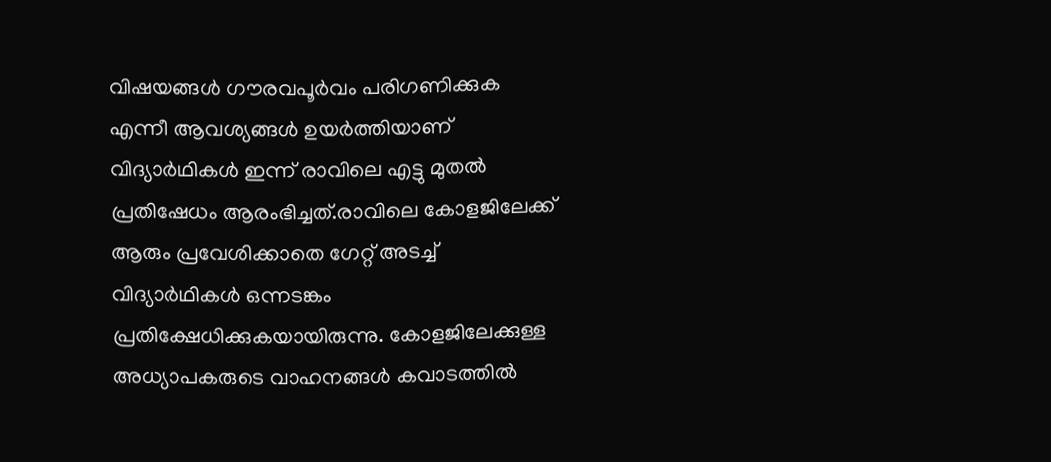വിഷയങ്ങള്‍ ഗൗരവപൂര്‍വം പരിഗണിക്കുക എന്നീ ആവശ്യങ്ങള്‍ ഉയര്‍ത്തിയാണ് വിദ്യാര്‍ഥികള്‍ ഇന്ന് രാവിലെ എട്ടു മുതല്‍ പ്രതിഷേധം ആരംഭിച്ചത്.രാവിലെ കോളജിലേക്ക് ആരും പ്രവേശിക്കാതെ ഗേറ്റ് അടച്ച്‌ വിദ്യാര്‍ഥികള്‍ ഒന്നടങ്കം പ്രതിക്ഷേധിക്കുകയായിരുന്നു. കോളജിലേക്കുള്ള അധ്യാപകരുടെ വാഹനങ്ങള്‍ കവാടത്തില്‍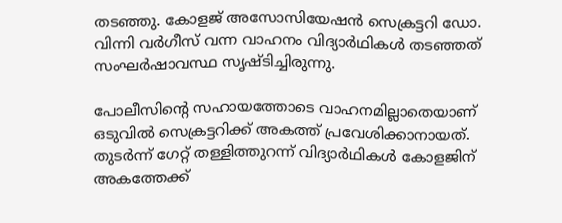തടഞ്ഞു. കോളജ് അസോസിയേഷന്‍ സെക്രട്ടറി ഡോ. വിന്നി വര്‍ഗീസ് വന്ന വാഹനം വിദ്യാര്‍ഥികള്‍ തടഞ്ഞത് സംഘര്‍ഷാവസ്ഥ സൃഷ്ടിച്ചിരുന്നു.

പോലീസിന്റെ സഹായത്തോടെ വാഹനമില്ലാതെയാണ് ഒടുവില്‍ സെക്രട്ടറിക്ക് അകത്ത് പ്രവേശിക്കാനായത്. തുടര്‍ന്ന് ഗേറ്റ് തള്ളിത്തുറന്ന് വിദ്യാര്‍ഥികള്‍ കോളജിന് അകത്തേക്ക്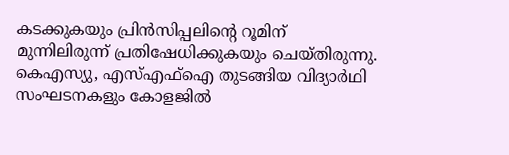കടക്കുകയും പ്രിന്‍സിപ്പലിന്റെ റൂമിന് മുന്നിലിരുന്ന് പ്രതിഷേധിക്കുകയും ചെയ്തിരുന്നു. കെഎസ്യു, എസ്‌എഫ്‌ഐ തുടങ്ങിയ വിദ്യാര്‍ഥി സംഘടനകളും കോളജില്‍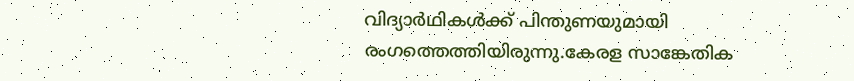വിദ്യാര്‍ഥികള്‍ക്ക് പിന്തുണയുമായി രംഗത്തെത്തിയിരുന്നു.കേരള സാങ്കേതിക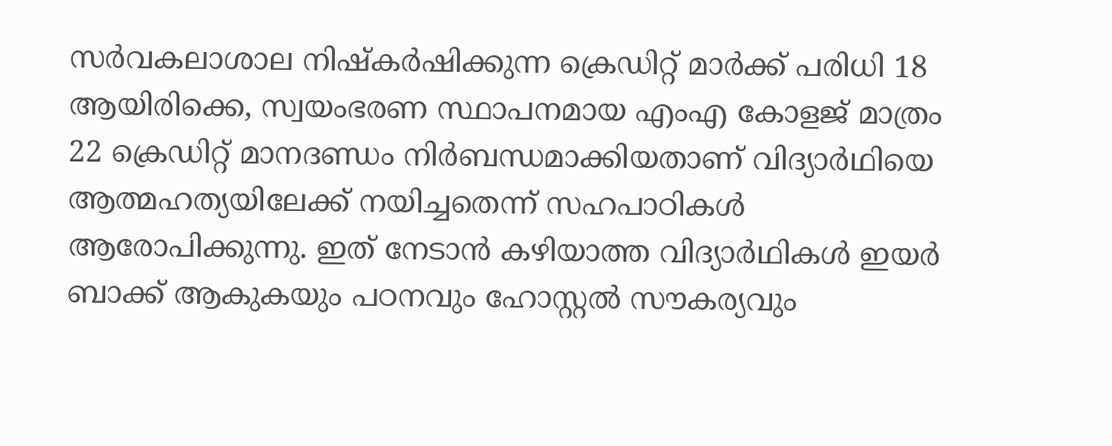സര്‍വകലാശാല നിഷ്‌കര്‍ഷിക്കുന്ന ക്രെഡിറ്റ് മാര്‍ക്ക് പരിധി 18 ആയിരിക്കെ, സ്വയംഭരണ സ്ഥാപനമായ എംഎ കോളജ് മാത്രം 22 ക്രെഡിറ്റ് മാനദണ്ഡം നിര്‍ബന്ധമാക്കിയതാണ് വിദ്യാര്‍ഥിയെ ആത്മഹത്യയിലേക്ക് നയിച്ചതെന്ന് സഹപാഠികള്‍ ആരോപിക്കുന്നു. ഇത് നേടാന്‍ കഴിയാത്ത വിദ്യാര്‍ഥികള്‍ ഇയര്‍ ബാക്ക് ആകുകയും പഠനവും ഹോസ്റ്റല്‍ സൗകര്യവും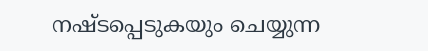നഷ്ടപ്പെടുകയും ചെയ്യുന്ന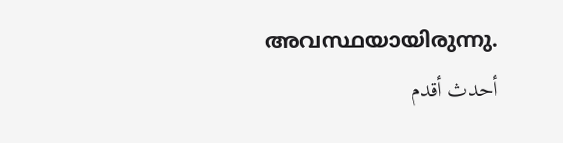അവസ്ഥയായിരുന്നു.
أحدث أقدم